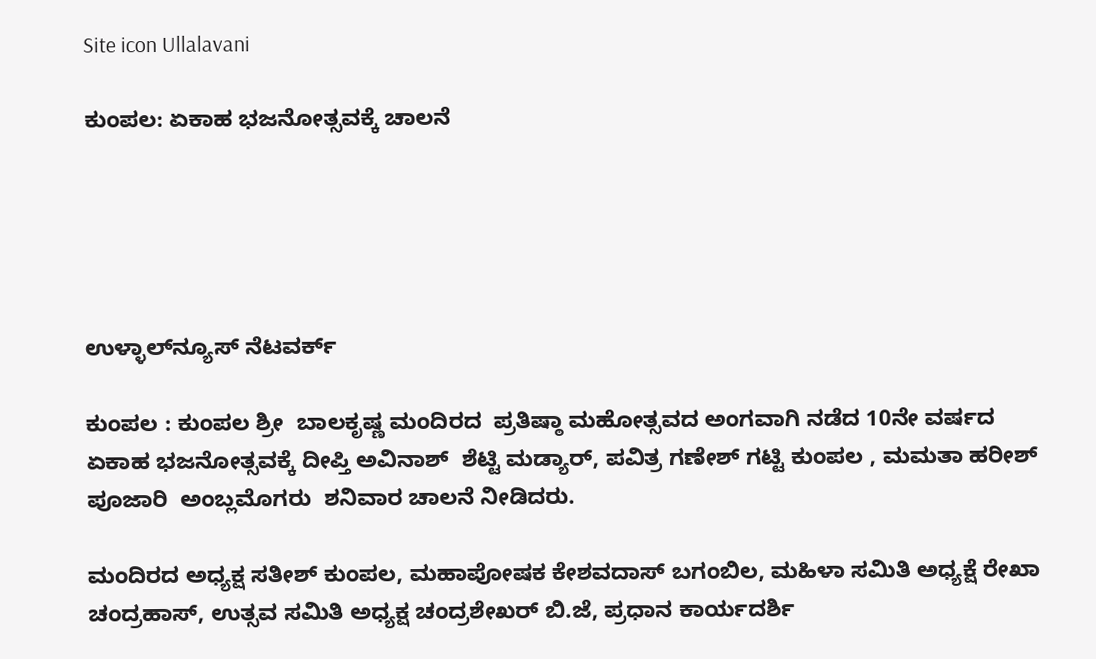Site icon Ullalavani

ಕುಂಪಲ: ಏಕಾಹ ಭಜನೋತ್ಸವಕ್ಕೆ ಚಾಲನೆ





ಉಳ್ಳಾಲ್‍ನ್ಯೂಸ್ ನೆಟವರ್ಕ್

ಕುಂಪಲ : ಕುಂಪಲ ಶ್ರೀ  ಬಾಲಕೃಷ್ಣ ಮಂದಿರದ  ಪ್ರತಿಷ್ಠಾ ಮಹೋತ್ಸವದ ಅಂಗವಾಗಿ ನಡೆದ 10ನೇ ವರ್ಷದ  ಏಕಾಹ ಭಜನೋತ್ಸವಕ್ಕೆ ದೀಪ್ತಿ ಅವಿನಾಶ್  ಶೆಟ್ಟಿ ಮಡ್ಯಾರ್, ಪವಿತ್ರ ಗಣೇಶ್ ಗಟ್ಟಿ ಕುಂಪಲ , ಮಮತಾ ಹರೀಶ್ ಪೂಜಾರಿ  ಅಂಬ್ಲಮೊಗರು  ಶನಿವಾರ ಚಾಲನೆ ನೀಡಿದರು.

ಮಂದಿರದ ಅಧ್ಯಕ್ಷ ಸತೀಶ್ ಕುಂಪಲ, ಮಹಾಪೋಷಕ ಕೇಶವದಾಸ್ ಬಗಂಬಿಲ, ಮಹಿಳಾ ಸಮಿತಿ ಅಧ್ಯಕ್ಷೆ ರೇಖಾ ಚಂದ್ರಹಾಸ್, ಉತ್ಸವ ಸಮಿತಿ ಅಧ್ಯಕ್ಷ ಚಂದ್ರಶೇಖರ್ ಬಿ.ಜೆ, ಪ್ರಧಾನ ಕಾರ್ಯದರ್ಶಿ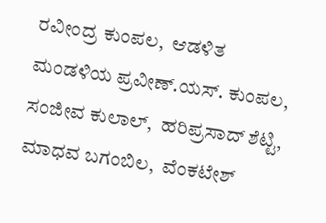ರವೀಂದ್ರ ಕುಂಪಲ,  ಆಡಳಿತ ಮಂಡಳಿಯ ಪ್ರವೀಣ್.ಯಸ್. ಕುಂಪಲ,  ಸಂಜೀವ ಕುಲಾಲ್,  ಹರಿಪ್ರಸಾದ್ ಶೆಟ್ಟಿ,  ಮಾಧವ ಬಗಂಬಿಲ,  ವೆಂಕಟೇಶ್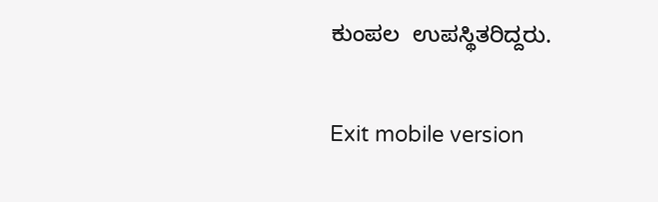ಕುಂಪಲ  ಉಪಸ್ಥಿತರಿದ್ದರು.

Exit mobile version